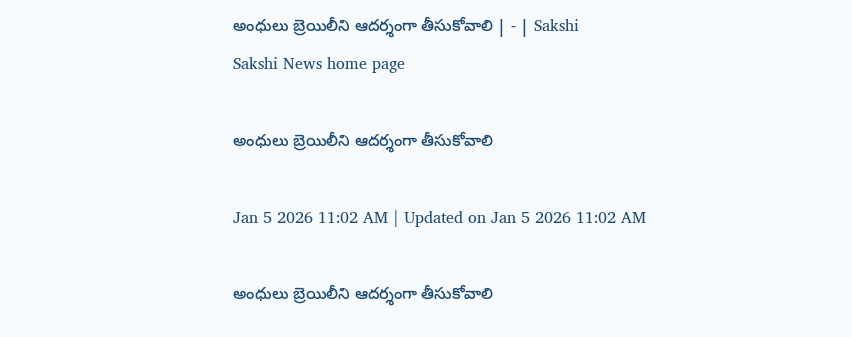అంధులు బ్రెయిలీని ఆదర్శంగా తీసుకోవాలి | - | Sakshi
Sakshi News home page

అంధులు బ్రెయిలీని ఆదర్శంగా తీసుకోవాలి

Jan 5 2026 11:02 AM | Updated on Jan 5 2026 11:02 AM

అంధులు బ్రెయిలీని ఆదర్శంగా తీసుకోవాలి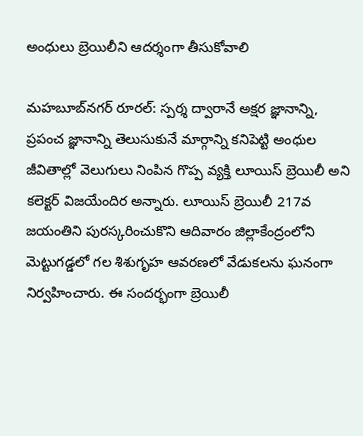అంధులు బ్రెయిలీని ఆదర్శంగా తీసుకోవాలి

మహబూబ్‌నగర్‌ రూరల్‌: స్పర్శ ద్వారానే అక్షర జ్ఞానాన్ని, ప్రపంచ జ్ఞానాన్ని తెలుసుకునే మార్గాన్ని కనిపెట్టి అంధుల జీవితాల్లో వెలుగులు నింపిన గొప్ప వ్యక్తి లూయిస్‌ బ్రెయిలీ అని కలెక్టర్‌ విజయేందిర అన్నారు. లూయిస్‌ బ్రెయిలీ 217వ జయంతిని పురస్కరించుకొని ఆదివారం జిల్లాకేంద్రంలోని మెట్టుగడ్డలో గల శిశుగృహ ఆవరణలో వేడుకలను ఘనంగా నిర్వహించారు. ఈ సందర్భంగా బ్రెయిలీ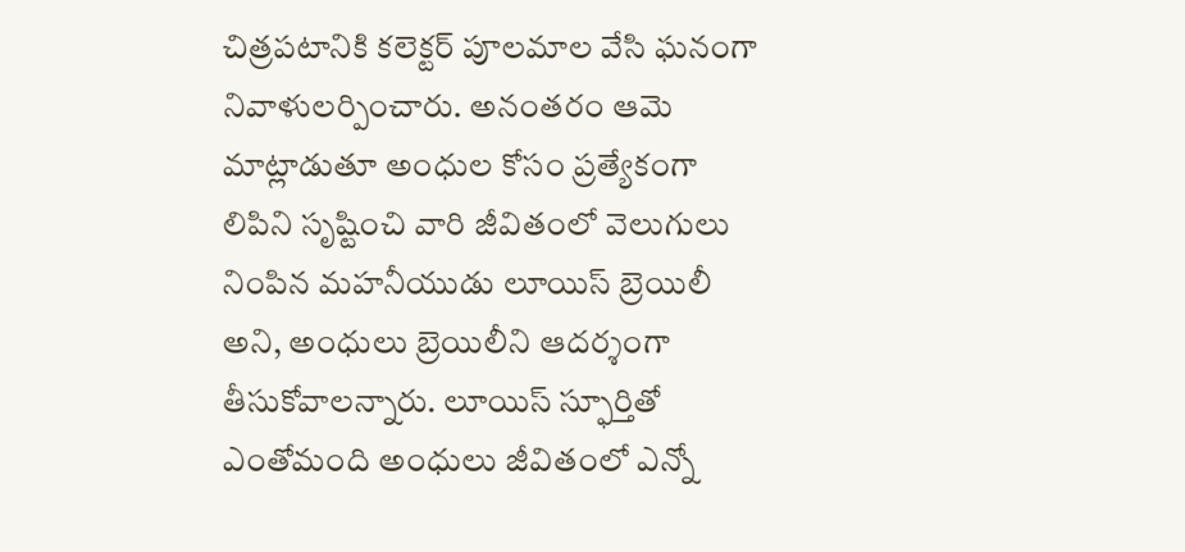చిత్రపటానికి కలెక్టర్‌ పూలమాల వేసి ఘనంగా నివాళులర్పించారు. అనంతరం ఆమె మాట్లాడుతూ అంధుల కోసం ప్రత్యేకంగా లిపిని సృష్టించి వారి జీవితంలో వెలుగులు నింపిన మహనీయుడు లూయిస్‌ బ్రెయిలీ అని, అంధులు బ్రెయిలీని ఆదర్శంగా తీసుకోవాలన్నారు. లూయిస్‌ స్ఫూర్తితో ఎంతోమంది అంధులు జీవితంలో ఎన్నో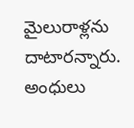మైలురాళ్లను దాటారన్నారు. అంధులు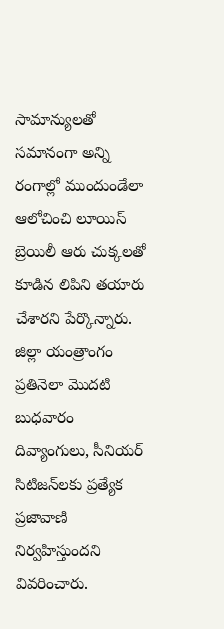సామాన్యులతో సమానంగా అన్ని రంగాల్లో ముందుండేలా ఆలోచించి లూయిస్‌ బ్రెయిలీ ఆరు చుక్కలతో కూడిన లిపిని తయారు చేశారని పేర్కొన్నారు. జిల్లా యంత్రాంగం ప్రతినెలా మొదటి బుధవారం దివ్యాంగులు, సీనియర్‌ సిటిజన్‌లకు ప్రత్యేక ప్రజావాణి నిర్వహిస్తుందని వివరించారు.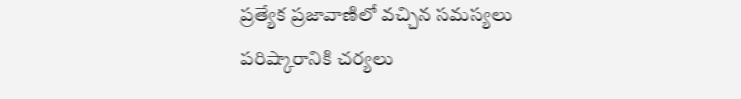ప్రత్యేక ప్రజావాణిలో వచ్చిన సమస్యలు పరిష్కారానికి చర్యలు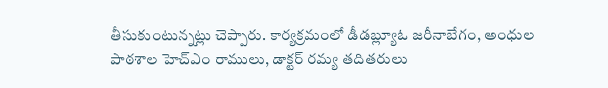తీసుకుంటున్నట్లు చెప్పారు. కార్యక్రమంలో డీడబ్ల్యూఓ జరీనాబేగం, అంధుల పాఠశాల హెచ్‌ఎం రాములు, డాక్టర్‌ రమ్య తదితరులు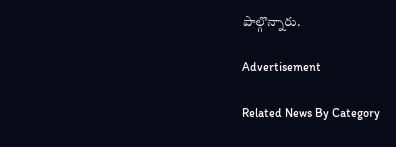పాల్గొన్నారు.

Advertisement

Related News By Category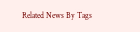Related News By Tags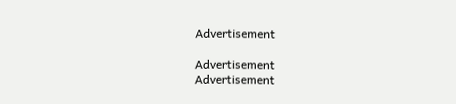Advertisement

Advertisement
Advertisement